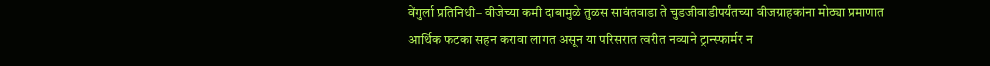वेंगुर्ला प्रतिनिधी– वीजेच्या कमी दाबामुळे तुळस सावंतवाडा ते चुडजीवाडीपर्यंतच्या वीजग्राहकांना मोठ्या प्रमाणात आर्थिक फटका सहन करावा लागत असून या परिसरात त्वरीत नव्याने ट्रान्स्फार्मर न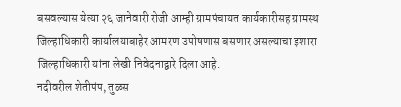बसवल्यास येत्या २६ जानेवारी रोजी आम्ही ग्रामपंचायत कार्यकारीसह ग्रामस्थ जिल्हाधिकारी कार्यालयाबाहेर आमरण उपोषणास बसणार असल्याचा इशारा जिल्हाधिकारी यांना लेखी निवेदनाद्वारे दिला आहे.
नदीवरील शेतीपंप, तुळस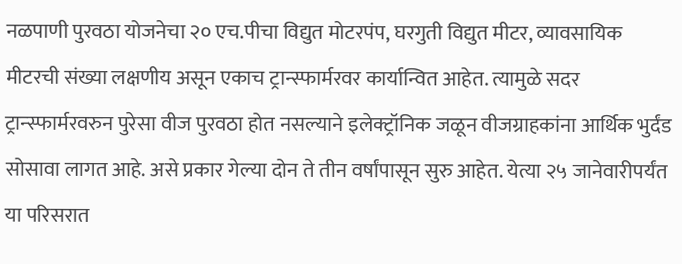नळपाणी पुरवठा योजनेचा २० एच.पीचा विद्युत मोटरपंप, घरगुती विद्युत मीटर, व्यावसायिक मीटरची संख्या लक्षणीय असून एकाच ट्रान्स्फार्मरवर कार्यान्वित आहेत. त्यामुळे सदर ट्रान्स्फार्मरवरुन पुरेसा वीज पुरवठा होत नसल्याने इलेक्ट्रॉनिक जळून वीजग्राहकांना आर्थिक भुर्दंड सोसावा लागत आहे. असे प्रकार गेल्या दोन ते तीन वर्षांपासून सुरु आहेत. येत्या २५ जानेवारीपर्यंत या परिसरात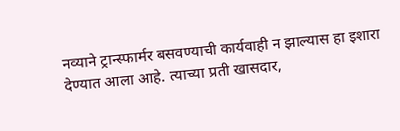नव्याने ट्रान्स्फार्मर बसवण्याची कार्यवाही न झाल्यास हा इशारा देण्यात आला आहे. त्याच्या प्रती खासदार,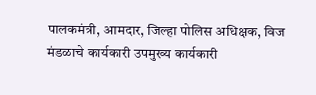पालकमंत्री, आमदार, जिल्हा पोलिस अधिक्षक, विज मंडळाचे कार्यकारी उपमुख्य कार्यकारी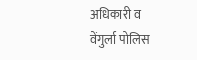अधिकारी व वेंगुर्ला पोलिस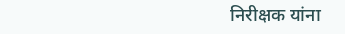निरीक्षक यांना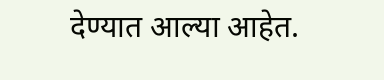देण्यात आल्या आहेत.